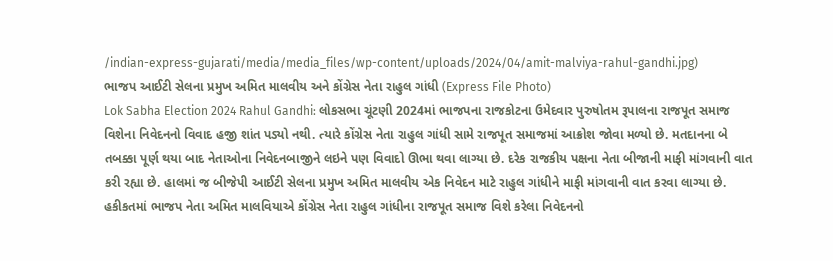/indian-express-gujarati/media/media_files/wp-content/uploads/2024/04/amit-malviya-rahul-gandhi.jpg)
ભાજપ આઈટી સેલના પ્રમુખ અમિત માલવીય અને કોંગ્રેસ નેતા રાહુલ ગાંધી (Express File Photo)
Lok Sabha Election 2024 Rahul Gandhi: લોકસભા ચૂંટણી 2024માં ભાજપના રાજકોટના ઉમેદવાર પુરુષોતમ રૂપાલના રાજપૂત સમાજ વિશેના નિવેદનનો વિવાદ હજી શાંત પડ્યો નથી. ત્યારે કોંગ્રેસ નેતા રાહુલ ગાંધી સામે રાજપૂત સમાજમાં આક્રોશ જોવા મળ્યો છે. મતદાનના બે તબક્કા પૂર્ણ થયા બાદ નેતાઓના નિવેદનબાજીને લઇને પણ વિવાદો ઊભા થવા લાગ્યા છે. દરેક રાજકીય પક્ષના નેતા બીજાની માફી માંગવાની વાત કરી રહ્યા છે. હાલમાં જ બીજેપી આઈટી સેલના પ્રમુખ અમિત માલવીય એક નિવેદન માટે રાહુલ ગાંધીને માફી માંગવાની વાત કરવા લાગ્યા છે.
હકીકતમાં ભાજપ નેતા અમિત માલવિયાએ કોંગ્રેસ નેતા રાહુલ ગાંધીના રાજપૂત સમાજ વિશે કરેલા નિવેદનનો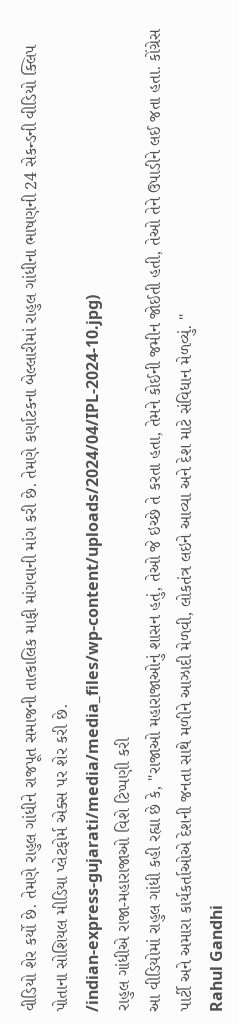વીડિયો શેર કર્યો છે. તેમણે રાહુલ ગાંધીને રાજપૂત સમાજની તાત્કાલિક માફી માંગવાની માંગ કરી છે. તેમણે કર્ણાટકના બેલ્લારીમાં રાહુલ ગાંધીના ભાષણની 24 સેકન્ડની વીડિયો ક્લિપ પોતાના સોશિયલ મીડિયા પ્લેટફોર્મ એક્સ પર શેર કરી છે.
/indian-express-gujarati/media/media_files/wp-content/uploads/2024/04/IPL-2024-10.jpg)
રાહુલ ગાંધીએ રાજા-મહારાજાઓ વિશે ટિપ્પણી કરી
આ વીડિયોમાં રાહુલ ગાંધી કહી રહ્યા છે કે, "રાજાઓ મહારાજાઓનું શાસન હતું, તેઓ જે ઇચ્છે તે કરતા હતા, તેમને કોઈની જમીન જોઈતી હતી, તેઓ તેને ઉપાડીને લઈ જતા હતા. કોંગ્રેસ પાર્ટી અને અમારા કાર્યકર્તાઓએ દેશની જનતા સાથે મળીને આઝાદી મેળવી, લોકતંત્ર લઇને આવ્યા અને દેશ માટે સંવિધાન મેળવ્યું. "
Rahul Gandhi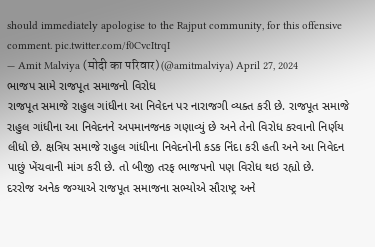should immediately apologise to the Rajput community, for this offensive comment. pic.twitter.com/f0CvcItrqI
— Amit Malviya (मोदी का परिवार) (@amitmalviya) April 27, 2024
ભાજપ સામે રાજપૂત સમાજનો વિરોધ
રાજપૂત સમાજે રાહુલ ગાંધીના આ નિવેદન પર નારાજગી વ્યક્ત કરી છે. રાજપૂત સમાજે રાહુલ ગાંધીના આ નિવેદનને અપમાનજનક ગણાવ્યું છે અને તેનો વિરોધ કરવાનો નિર્ણય લીધો છે. ક્ષત્રિય સમાજે રાહુલ ગાંધીના નિવેદનોની કડક નિંદા કરી હતી અને આ નિવેદન પાછું ખેંચવાની માંગ કરી છે. તો બીજી તરફ ભાજપનો પણ વિરોધ થઇ રહ્યો છે.
દરરોજ અનેક જગ્યાએ રાજપૂત સમાજના સભ્યોએ સૌરાષ્ટ્ર અને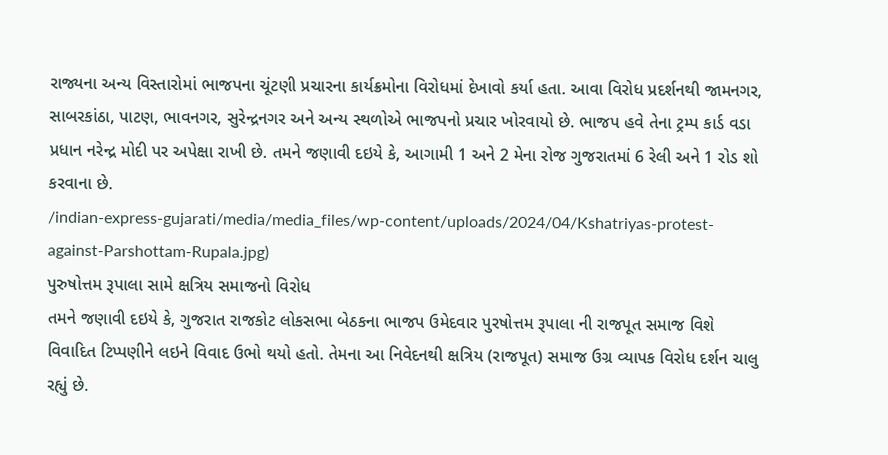રાજ્યના અન્ય વિસ્તારોમાં ભાજપના ચૂંટણી પ્રચારના કાર્યક્રમોના વિરોધમાં દેખાવો કર્યા હતા. આવા વિરોધ પ્રદર્શનથી જામનગર, સાબરકાંઠા, પાટણ, ભાવનગર, સુરેન્દ્રનગર અને અન્ય સ્થળોએ ભાજપનો પ્રચાર ખોરવાયો છે. ભાજપ હવે તેના ટ્રમ્પ કાર્ડ વડા પ્રધાન નરેન્દ્ર મોદી પર અપેક્ષા રાખી છે. તમને જણાવી દઇયે કે, આગામી 1 અને 2 મેના રોજ ગુજરાતમાં 6 રેલી અને 1 રોડ શો કરવાના છે.
/indian-express-gujarati/media/media_files/wp-content/uploads/2024/04/Kshatriyas-protest-against-Parshottam-Rupala.jpg)
પુરુષોત્તમ રૂપાલા સામે ક્ષત્રિય સમાજનો વિરોધ
તમને જણાવી દઇયે કે, ગુજરાત રાજકોટ લોકસભા બેઠકના ભાજપ ઉમેદવાર પુરષોત્તમ રૂપાલા ની રાજપૂત સમાજ વિશે વિવાદિત ટિપ્પણીને લઇને વિવાદ ઉભો થયો હતો. તેમના આ નિવેદનથી ક્ષત્રિય (રાજપૂત) સમાજ ઉગ્ર વ્યાપક વિરોધ દર્શન ચાલુ રહ્યું છે.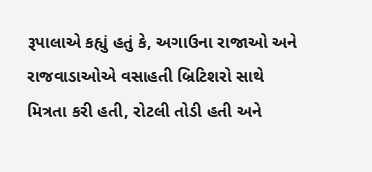રૂપાલાએ કહ્યું હતું કે, અગાઉના રાજાઓ અને રાજવાડાઓએ વસાહતી બ્રિટિશરો સાથે મિત્રતા કરી હતી, રોટલી તોડી હતી અને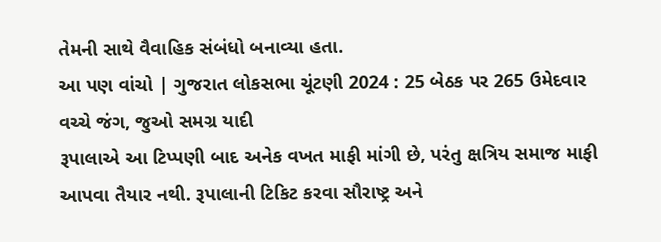તેમની સાથે વૈવાહિક સંબંધો બનાવ્યા હતા.
આ પણ વાંચો | ગુજરાત લોકસભા ચૂંટણી 2024 : 25 બેઠક પર 265 ઉમેદવાર વચ્ચે જંગ, જુઓ સમગ્ર યાદી
રૂપાલાએ આ ટિપ્પણી બાદ અનેક વખત માફી માંગી છે, પરંતુ ક્ષત્રિય સમાજ માફી આપવા તૈયાર નથી. રૂપાલાની ટિકિટ કરવા સૌરાષ્ટ્ર અને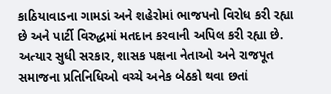કાઠિયાવાડના ગામડાં અને શહેરોમાં ભાજપનો વિરોધ કરી રહ્યા છે અને પાર્ટી વિરુદ્ધમાં મતદાન કરવાની અપિલ કરી રહ્યા છે. અત્યાર સુધી સરકાર, શાસક પક્ષના નેતાઓ અને રાજપૂત સમાજના પ્રતિનિધિઓ વચ્ચે અનેક બેઠકો થવા છતાં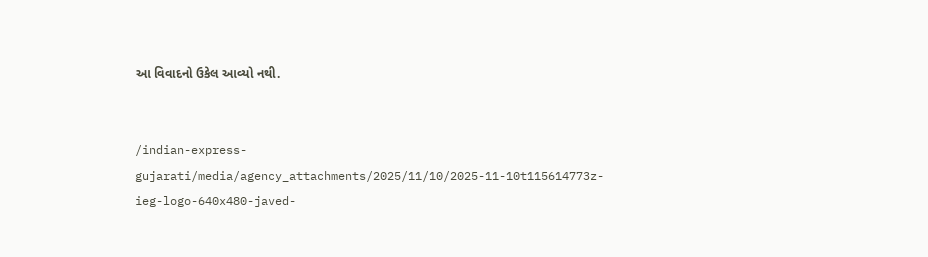આ વિવાદનો ઉકેલ આવ્યો નથી.


/indian-express-gujarati/media/agency_attachments/2025/11/10/2025-11-10t115614773z-ieg-logo-640x480-javed-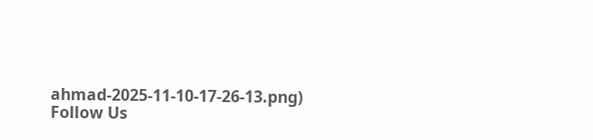ahmad-2025-11-10-17-26-13.png)
Follow Us